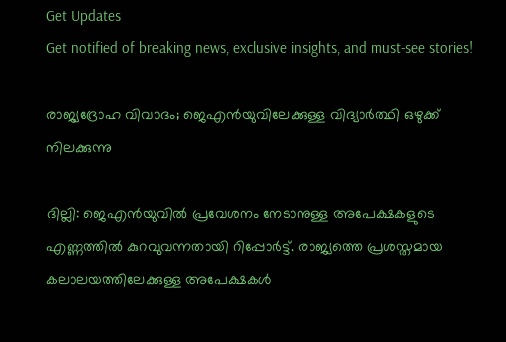Get Updates
Get notified of breaking news, exclusive insights, and must-see stories!

രാജ്യദ്രോഹ വിവാദം; ജെഎന്‍യുവിലേക്കുള്ള വിദ്യാര്‍ത്ഥി ഒഴുക്ക് നിലക്കുന്നു

ദില്ലി: ജെഎന്‍യുവില്‍ പ്രവേശനം നേടാനുള്ള അപേക്ഷകളുടെ എണ്ണത്തില്‍ കുറവുവന്നതായി റിപ്പോര്‍ട്ട്. രാജ്യത്തെ പ്രശസ്തമായ കലാലയത്തിലേക്കുള്ള അപേക്ഷകള്‍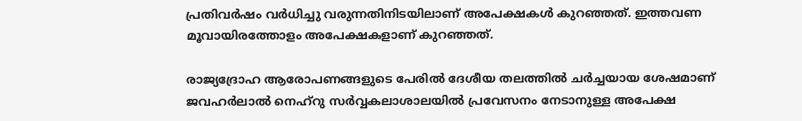പ്രതിവര്‍ഷം വര്‍ധിച്ചു വരുന്നതിനിടയിലാണ് അപേക്ഷകള്‍ കുറഞ്ഞത്. ഇത്തവണ മൂവായിരത്തോളം അപേക്ഷകളാണ് കുറഞ്ഞത്.

രാജ്യദ്രോഹ ആരോപണങ്ങളുടെ പേരില്‍ ദേശീയ തലത്തില്‍ ചര്‍ച്ചയായ ശേഷമാണ് ജവഹര്‍ലാല്‍ നെഹ്‌റു സര്‍വ്വകലാശാലയില്‍ പ്രവേസനം നേടാനുള്ള അപേക്ഷ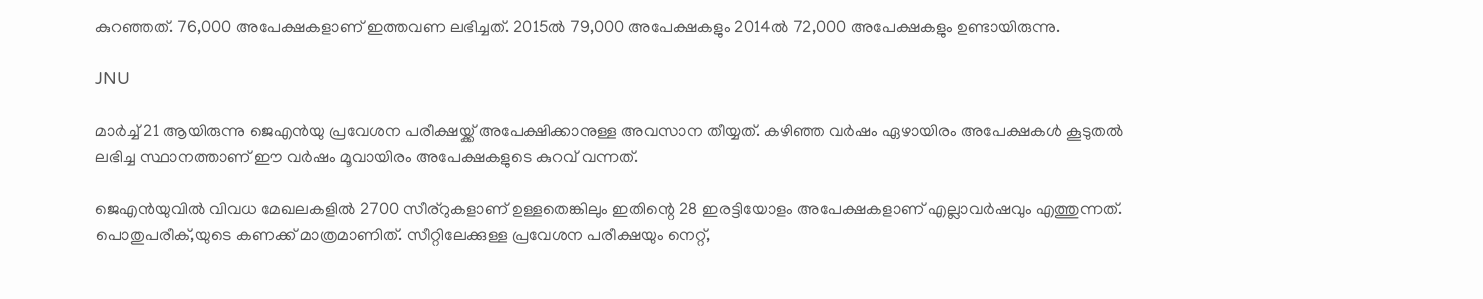കുറഞ്ഞത്. 76,000 അപേക്ഷകളാണ് ഇത്തവണ ലഭിച്ചത്. 2015ല്‍ 79,000 അപേക്ഷകളും 2014ല്‍ 72,000 അപേക്ഷകളും ഉണ്ടായിരുന്നു.

JNU

മാര്‍ച്ച് 21 ആയിരുന്നു ജെഎന്‍യു പ്രവേശന പരീക്ഷയ്ക്ക് അപേക്ഷിക്കാനുള്ള അവസാന തീയ്യത്. കഴിഞ്ഞ വര്‍ഷം ഏഴായിരം അപേക്ഷകള്‍ കൂടുതല്‍ ലഭിച്ച സ്ഥാനത്താണ് ഈ വര്‍ഷം മൂവായിരം അപേക്ഷകളുടെ കുറവ് വന്നത്.

ജെഎന്‍യുവില്‍ വിവധ മേഖലകളില്‍ 2700 സീര്‌റുകളാണ് ഉള്ളതെങ്കിലും ഇതിന്റെ 28 ഇരട്ടിയോളം അപേക്ഷകളാണ് എല്ലാവര്‍ഷവും എത്തുന്നത്. പൊതുപരീക്,യുടെ കണക്ക് മാത്രമാണിത്. സീറ്റിലേക്കുള്ള പ്രവേശന പരീക്ഷയും നെറ്റ്,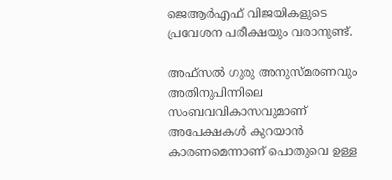ജെആര്‍എഫ് വിജയികളുടെ പ്രവേശന പരീക്ഷയും വരാനുണ്ട്.

അഫ്‌സല്‍ ഗുരു അനുസ്മരണവും അതിനുപിന്നിലെ സംബവവികാസവുമാണ് അപേക്ഷകള്‍ കുറയാന്‍ കാരണമെന്നാണ് പൊതുവെ ഉള്ള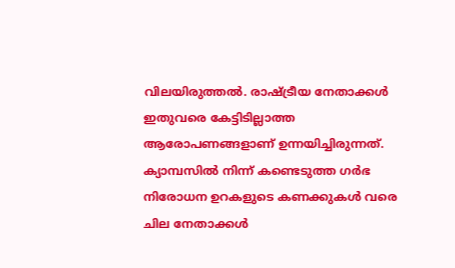വിലയിരുത്തല്‍. രാഷ്ട്രീയ നേതാക്കള്‍ ഇതുവരെ കേട്ടിടില്ലാത്ത ആരോപണങ്ങളാണ് ഉന്നയിച്ചിരുന്നത്. ക്യാമ്പസില്‍ നിന്ന് കണ്ടെടുത്ത ഗര്‍ഭ നിരോധന ഉറകളുടെ കണക്കുകള്‍ വരെ ചില നേതാക്കള്‍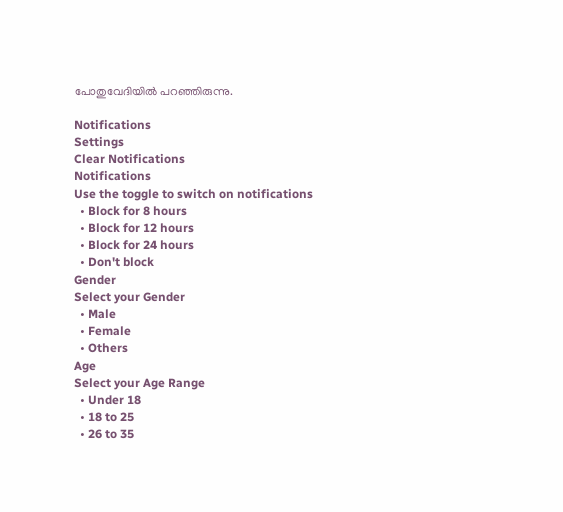പോതുവേദിയില്‍ പറഞ്ഞിരുന്നു.

Notifications
Settings
Clear Notifications
Notifications
Use the toggle to switch on notifications
  • Block for 8 hours
  • Block for 12 hours
  • Block for 24 hours
  • Don't block
Gender
Select your Gender
  • Male
  • Female
  • Others
Age
Select your Age Range
  • Under 18
  • 18 to 25
  • 26 to 35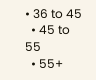• 36 to 45
  • 45 to 55
  • 55+